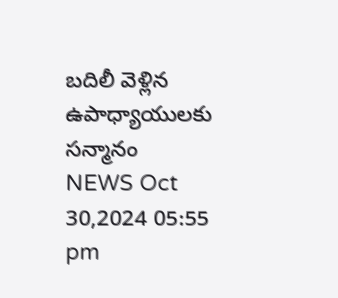బదిలీ వెళ్లిన ఉపాధ్యాయులకు సన్మానం
NEWS Oct 30,2024 05:55 pm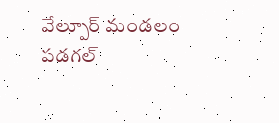వేల్పూర్ మండలం పడగల్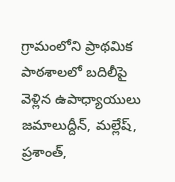గ్రామంలోని ప్రాథమిక పాఠశాలలో బదిలీపై వెళ్లిన ఉపాధ్యాయులు జమాలుద్దీన్, మల్లేష్, ప్రశాంత్,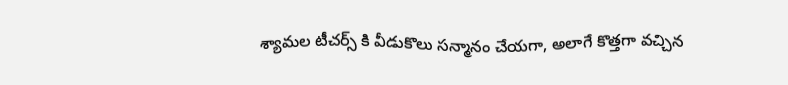శ్యామల టీచర్స్ కి వీడుకొలు సన్మానం చేయగా, అలాగే కొత్తగా వచ్చిన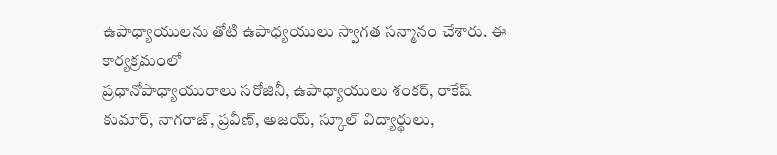ఉపాధ్యాయులను తోటి ఉపాధ్యయులు స్వాగత సన్మానం చేశారు. ఈ కార్యక్రమంలో
ప్రధానోపాధ్యాయురాలు సరోజినీ, ఉపాధ్యాయులు శంకర్, రాకేష్ కుమార్, నాగరాజ్, ప్రవీణ్, అజయ్, స్కూల్ విద్యార్థులు,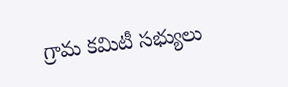గ్రామ కమిటీ సభ్యులు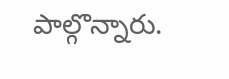పాల్గొన్నారు.